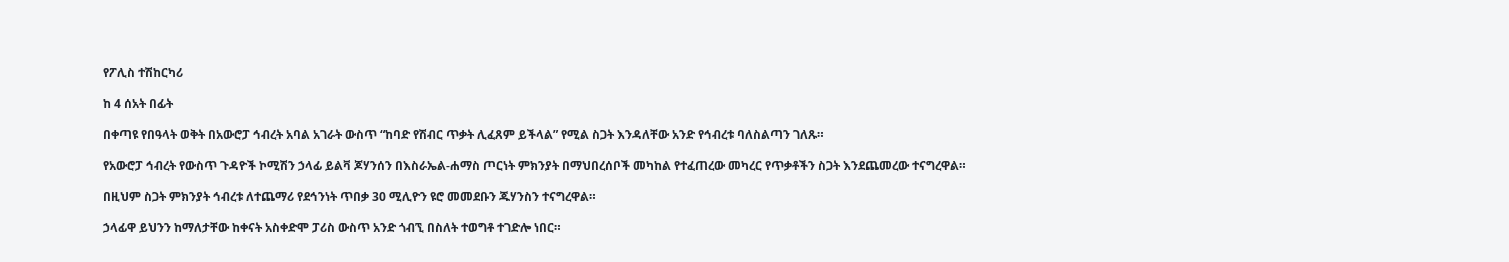የፖሊስ ተሽከርካሪ

ከ 4 ሰአት በፊት

በቀጣዩ የበዓላት ወቅት በአውሮፓ ኅብረት አባል አገራት ውስጥ “ከባድ የሽብር ጥቃት ሊፈጸም ይችላል” የሚል ስጋት እንዳለቸው አንድ የኅብረቱ ባለስልጣን ገለጹ።

የአውሮፓ ኅብረት የውስጥ ጉዳዮች ኮሚሽን ኃላፊ ይልቫ ጆሃንሰን በእስራኤል-ሐማስ ጦርነት ምክንያት በማህበረሰቦች መካከል የተፈጠረው መካረር የጥቃቶችን ስጋት እንደጨመረው ተናግረዋል።

በዚህም ስጋት ምክንያት ኅብረቱ ለተጨማሪ የደኅንነት ጥበቃ 30 ሚሊዮን ዩሮ መመደቡን ጁሃንስን ተናግረዋል።

ኃላፊዋ ይህንን ከማለታቸው ከቀናት አስቀድሞ ፓሪስ ውስጥ አንድ ጎብኚ በስለት ተወግቶ ተገድሎ ነበር።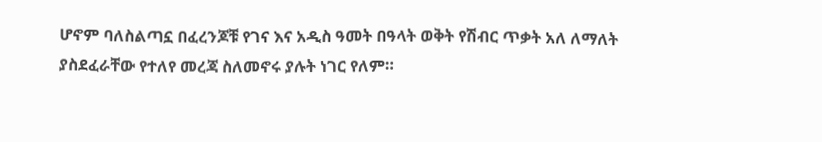ሆኖም ባለስልጣኗ በፈረንጆቹ የገና እና አዲስ ዓመት በዓላት ወቅት የሽብር ጥቃት አለ ለማለት ያስደፈራቸው የተለየ መረጃ ስለመኖሩ ያሉት ነገር የለም።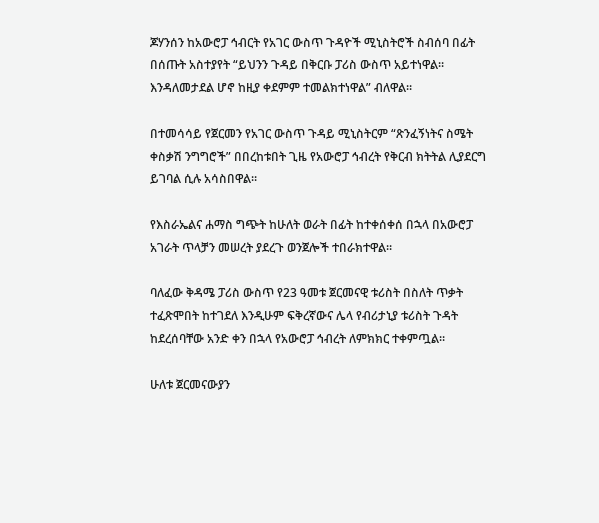ጆሃንሰን ከአውሮፓ ኅብርት የአገር ውስጥ ጉዳዮች ሚኒስትሮች ስብሰባ በፊት በሰጡት አስተያየት “ይህንን ጉዳይ በቅርቡ ፓሪስ ውስጥ አይተነዋል። እንዳለመታደል ሆኖ ከዚያ ቀደምም ተመልክተነዋል” ብለዋል።

በተመሳሳይ የጀርመን የአገር ውስጥ ጉዳይ ሚኒስትርም “ጽንፈኝነትና ስሜት ቀስቃሽ ንግግሮች” በበረከቱበት ጊዜ የአውሮፓ ኅብረት የቅርብ ክትትል ሊያደርግ ይገባል ሲሉ አሳስበዋል።

የእስራኤልና ሐማስ ግጭት ከሁለት ወራት በፊት ከተቀሰቀሰ በኋላ በአውሮፓ አገራት ጥላቻን መሠረት ያደረጉ ወንጀሎች ተበራክተዋል።

ባለፈው ቅዳሜ ፓሪስ ውስጥ የ23 ዓመቱ ጀርመናዊ ቱሪስት በስለት ጥቃት ተፈጽሞበት ከተገደለ እንዲሁም ፍቅረኛውና ሌላ የብሪታኒያ ቱሪስት ጉዳት ከደረሰባቸው አንድ ቀን በኋላ የአውሮፓ ኅብረት ለምክክር ተቀምጧል።

ሁለቱ ጀርመናውያን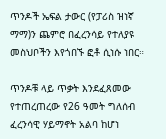ጥንዶች ኤፍል ታውር (የፓሪስ ዝነኛ ማማ)ን ጨምሮ በፈረንሳይ የተለያዩ መስህቦችን እየጎበኙ ፎቶ ሲነሱ ነበር።

ጥንዶቹ ላይ ጥቃት እንደፈጸመው የተጠረጠረው የ26 ዓመት ግለሰብ ፈረንሳዊ ሃይማኖት አልባ ከሆነ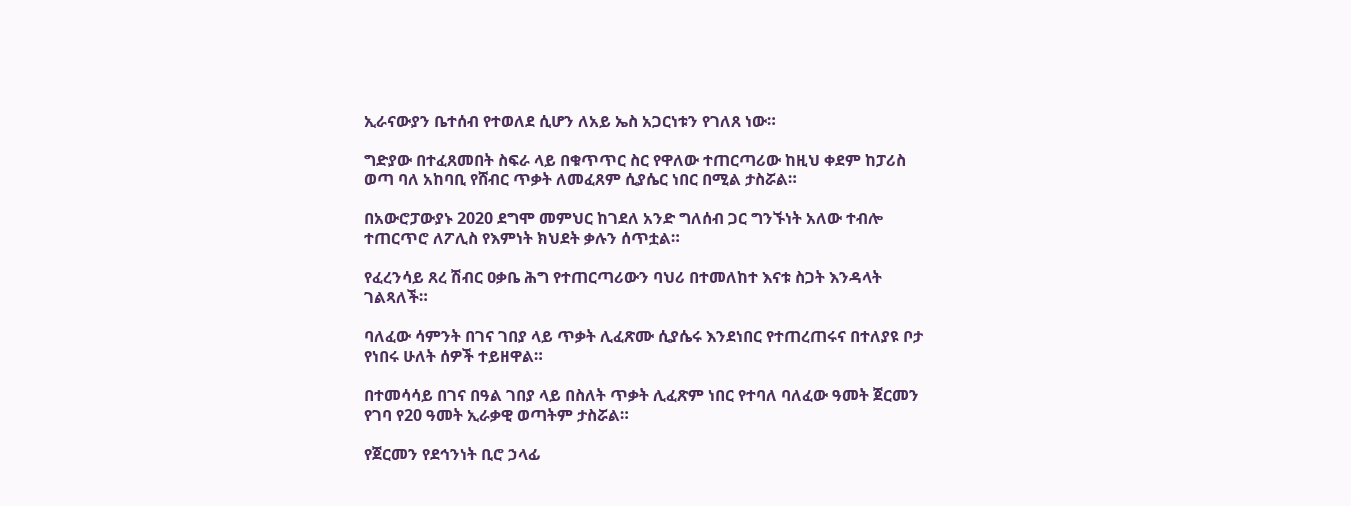ኢራናውያን ቤተሰብ የተወለደ ሲሆን ለአይ ኤስ አጋርነቱን የገለጸ ነው።

ግድያው በተፈጸመበት ስፍራ ላይ በቁጥጥር ስር የዋለው ተጠርጣሪው ከዚህ ቀደም ከፓሪስ ወጣ ባለ አከባቢ የሸብር ጥቃት ለመፈጸም ሲያሴር ነበር በሚል ታስሯል።

በአውሮፓውያኑ 2020 ደግሞ መምህር ከገደለ አንድ ግለሰብ ጋር ግንኙነት አለው ተብሎ ተጠርጥሮ ለፖሊስ የእምነት ክህደት ቃሉን ሰጥቷል።

የፈረንሳይ ጸረ ሽብር ዐቃቤ ሕግ የተጠርጣሪውን ባህሪ በተመለከተ እናቱ ስጋት እንዳላት ገልጻለች።

ባለፈው ሳምንት በገና ገበያ ላይ ጥቃት ሊፈጽሙ ሲያሴሩ እንደነበር የተጠረጠሩና በተለያዩ ቦታ የነበሩ ሁለት ሰዎች ተይዘዋል።

በተመሳሳይ በገና በዓል ገበያ ላይ በስለት ጥቃት ሊፈጽም ነበር የተባለ ባለፈው ዓመት ጀርመን የገባ የ20 ዓመት ኢራቃዊ ወጣትም ታስሯል።

የጀርመን የደኅንነት ቢሮ ኃላፊ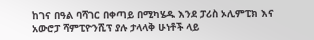ከገና በዓል ባሻገር በቀጣይ በሚካሄዱ እንደ ፓሪስ ኦሊምፒክ እና አውሮፓ ሻምፒዮንሺፕ ያሉ ታላላቅ ሁነቶች ላይ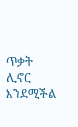ጥቃት ሊኖር እንደሚችል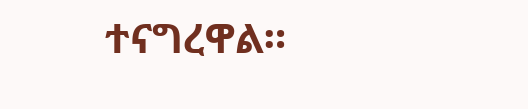ተናግረዋል።